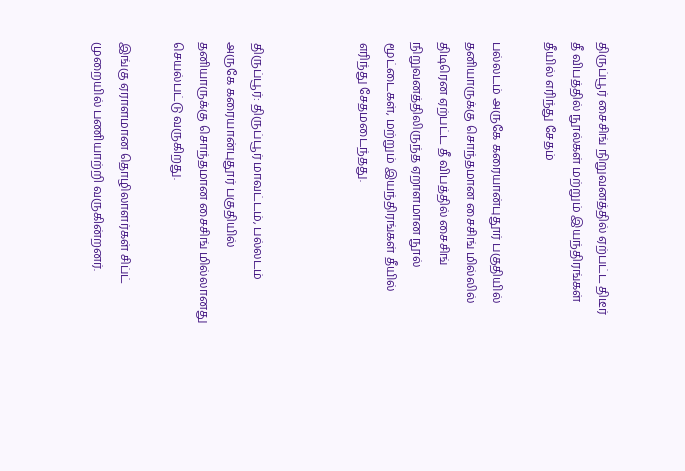திருப்பூர் சைசிங் நிறுவனத்தில் ஏற்பட்ட திடீர் தீ விபத்தில் நூல்கள் மற்றும் இயந்திரங்கள் தீயில் எரிந்து சேதம்

பல்லடம் அருகே கரையான்புதூர் பகுதியில் தனியாருக்கு சொந்தமான சைசிங் மில்லில் திடிரென ஏற்பட்ட தீ விபத்தில் சைசிங் நிறுவனத்திலிருந்த ஏறாளமான நூல் மூட்டைகள், மற்றும் இயந்திரங்கள் தீயில் எரிந்து சேதமடைந்தது.



திருப்பூர்: திருப்பூர் மாவட்டம், பல்லடம் அருகே கரையான்புதூர் பகுதியில் தனியாருக்கு சொந்தமான சைசிங் மில்லானது செயல்பட்டு வருகிறது.

இங்கு ஏராளமான தொழிலாளர்கள் சிப்ட் முறையில் பணியாற்றி வருகின்றனர்.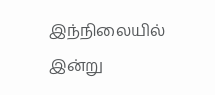இந்நிலையில் இன்று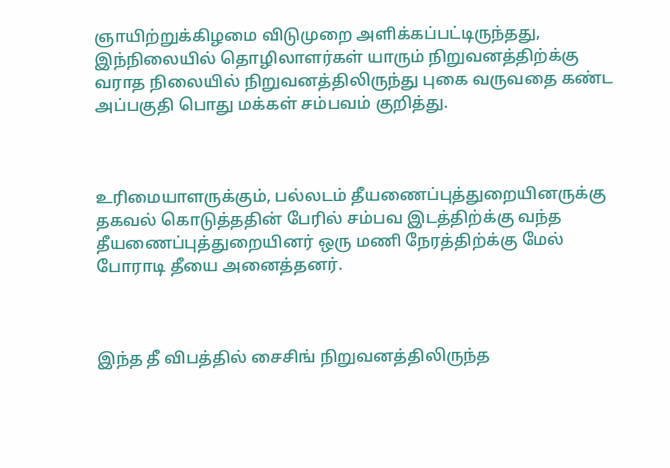ஞாயிற்றுக்கிழமை விடுமுறை அளிக்கப்பட்டிருந்தது, இந்நிலையில் தொழிலாளர்கள் யாரும் நிறுவனத்திற்க்கு வராத நிலையில் நிறுவனத்திலிருந்து புகை வருவதை கண்ட அப்பகுதி பொது மக்கள் சம்பவம் குறித்து.



உரிமையாளருக்கும், பல்லடம் தீயணைப்புத்துறையினருக்கு தகவல் கொடுத்ததின் பேரில் சம்பவ இடத்திற்க்கு வந்த தீயணைப்புத்துறையினர் ஒரு மணி நேரத்திற்க்கு மேல் போராடி தீயை அனைத்தனர்.



இந்த தீ விபத்தில் சைசிங் நிறுவனத்திலிருந்த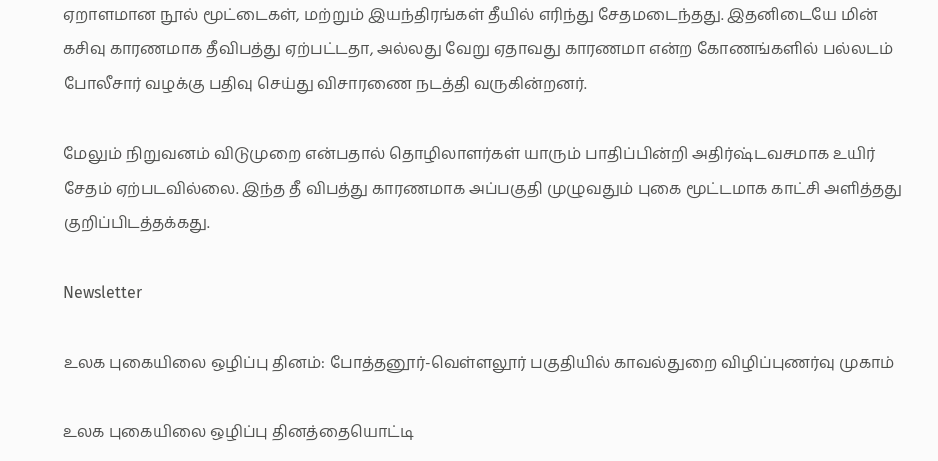ஏறாளமான நூல் மூட்டைகள், மற்றும் இயந்திரங்கள் தீயில் எரிந்து சேதமடைந்தது. இதனிடையே மின் கசிவு காரணமாக தீவிபத்து ஏற்பட்டதா, அல்லது வேறு ஏதாவது காரணமா என்ற கோணங்களில் பல்லடம் போலீசார் வழக்கு பதிவு செய்து விசாரணை நடத்தி வருகின்றனர்.

மேலும் நிறுவனம் விடுமுறை என்பதால் தொழிலாளர்கள் யாரும் பாதிப்பின்றி அதிர்ஷ்டவசமாக உயிர் சேதம் ஏற்படவில்லை. இந்த தீ விபத்து காரணமாக அப்பகுதி முழுவதும் புகை மூட்டமாக காட்சி அளித்தது குறிப்பிடத்தக்கது.

Newsletter

உலக புகையிலை ஒழிப்பு தினம்: போத்தனூர்-வெள்ளலூர் பகுதியில் காவல்துறை விழிப்புணர்வு முகாம்

உலக புகையிலை ஒழிப்பு தினத்தையொட்டி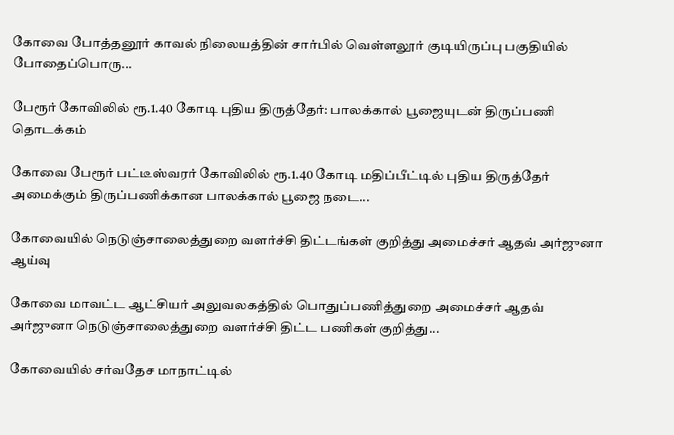கோவை போத்தனூர் காவல் நிலையத்தின் சார்பில் வெள்ளலூர் குடியிருப்பு பகுதியில் போதைப்பொரு...

பேரூர் கோவிலில் ரூ.1.40 கோடி புதிய திருத்தேர்: பாலக்கால் பூஜையுடன் திருப்பணி தொடக்கம்

கோவை பேரூர் பட்டீஸ்வரர் கோவிலில் ரூ.1.40 கோடி மதிப்பீட்டில் புதிய திருத்தேர் அமைக்கும் திருப்பணிக்கான பாலக்கால் பூஜை நடை...

கோவையில் நெடுஞ்சாலைத்துறை வளர்ச்சி திட்டங்கள் குறித்து அமைச்சர் ஆதவ் அர்ஜுனா ஆய்வு

கோவை மாவட்ட ஆட்சியர் அலுவலகத்தில் பொதுப்பணித்துறை அமைச்சர் ஆதவ் அர்ஜுனா நெடுஞ்சாலைத்துறை வளர்ச்சி திட்ட பணிகள் குறித்து...

கோவையில் சர்வதேச மாநாட்டில்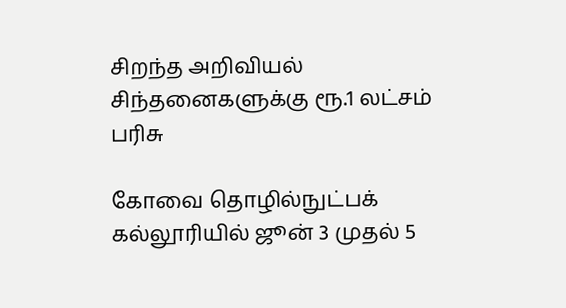சிறந்த அறிவியல் சிந்தனைகளுக்கு ரூ.1 லட்சம் பரிசு

கோவை தொழில்நுட்பக் கல்லூரியில் ஜூன் 3 முதல் 5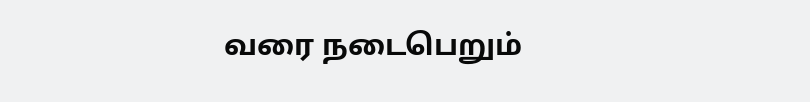வரை நடைபெறும்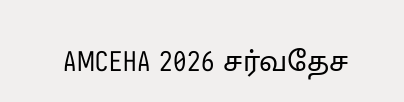AMCEHA 2026 சர்வதேச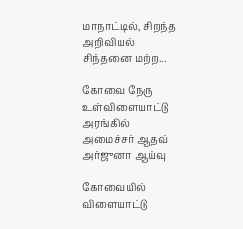மாநாட்டில், சிறந்த அறிவியல் சிந்தனை மற்ற...

கோவை நேரு உள்விளையாட்டு அரங்கில் அமைச்சர் ஆதவ் அர்ஜுனா ஆய்வு

கோவையில் விளையாட்டு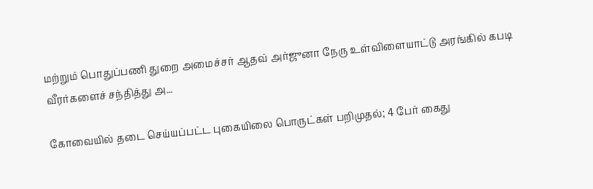மற்றும் பொதுப்பணி துறை அமைச்சர் ஆதவ் அர்ஜுனா நேரு உள்விளையாட்டு அரங்கில் கபடி வீரர்களைச் சந்தித்து அ...

கோவையில் தடை செய்யப்பட்ட புகையிலை பொருட்கள் பறிமுதல்; 4 பேர் கைது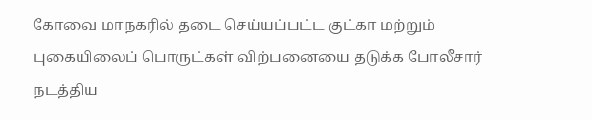கோவை மாநகரில் தடை செய்யப்பட்ட குட்கா மற்றும் புகையிலைப் பொருட்கள் விற்பனையை தடுக்க போலீசார் நடத்திய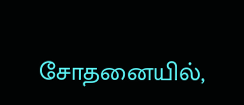சோதனையில்,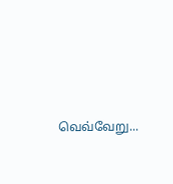வெவ்வேறு...